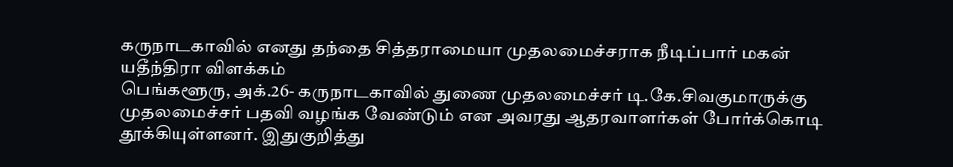கருநாடகாவில் எனது தந்தை சித்தராமையா முதலமைச்சராக நீடிப்பார் மகன் யதீந்திரா விளக்கம்
பெங்களூரு, அக்.26- கருநாடகாவில் துணை முதலமைச்சர் டி.கே.சிவகுமாருக்கு முதலமைச்சர் பதவி வழங்க வேண்டும் என அவரது ஆதரவாளர்கள் போர்க்கொடி தூக்கியுள்ளனர். இதுகுறித்து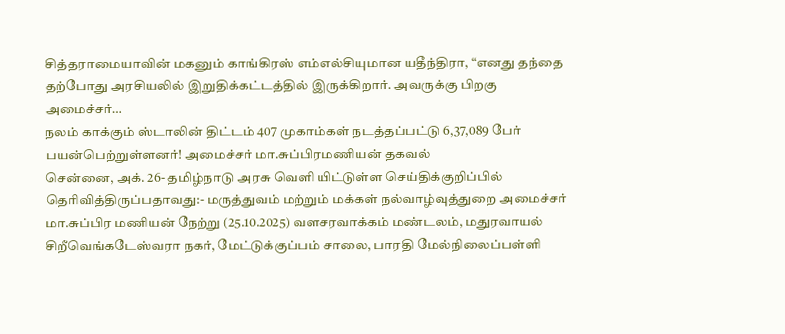சித்தராமையாவின் மகனும் காங்கிரஸ் எம்எல்சியுமான யதீந்திரா, “எனது தந்தை தற்போது அரசியலில் இறுதிக்கட்டத்தில் இருக்கிறார். அவருக்கு பிறகு அமைச்சர்…
நலம் காக்கும் ஸ்டாலின் திட்டம் 407 முகாம்கள் நடத்தப்பட்டு 6,37,089 பேர் பயன்பெற்றுள்ளனர்! அமைச்சர் மா.சுப்பிரமணியன் தகவல்
சென்னை, அக். 26- தமிழ்நாடு அரசு வெளி யிட்டுள்ள செய்திக்குறிப்பில் தெரிவித்திருப்பதாவது:- மருத்துவம் மற்றும் மக்கள் நல்வாழ்வுத்துறை அமைச்சர் மா.சுப்பிர மணியன் நேற்று (25.10.2025) வளசரவாக்கம் மண்டலம், மதுரவாயல் சிறீவெங்கடேஸ்வரா நகர், மேட்டுக்குப்பம் சாலை, பாரதி மேல்நிலைப்பள்ளி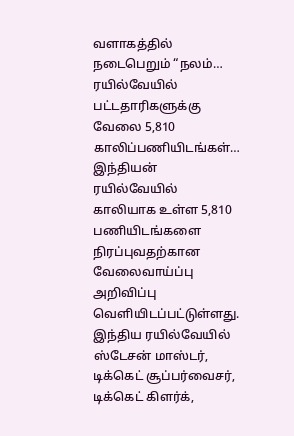வளாகத்தில் நடைபெறும் “நலம்…
ரயில்வேயில் பட்டதாரிகளுக்கு வேலை 5,810 காலிப்பணியிடங்கள்…
இந்தியன் ரயில்வேயில் காலியாக உள்ள 5,810 பணியிடங்களை நிரப்புவதற்கான வேலைவாய்ப்பு அறிவிப்பு வெளியிடப்பட்டுள்ளது. இந்திய ரயில்வேயில் ஸ்டேசன் மாஸ்டர், டிக்கெட் சூப்பர்வைசர், டிக்கெட் கிளர்க்,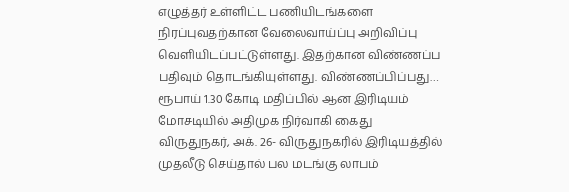எழுத்தர் உள்ளிட்ட பணியிடங்களை நிரப்புவதற்கான வேலைவாய்ப்பு அறிவிப்பு வெளியிடப்பட்டுள்ளது. இதற்கான விண்ணப்ப பதிவும் தொடங்கியுள்ளது. விண்ணப்பிப்பது…
ரூபாய் 1.30 கோடி மதிப்பில் ஆன இரிடியம் மோசடியில் அதிமுக நிர்வாகி கைது
விருதுநகர், அக். 26- விருதுநகரில் இரிடியத்தில் முதலீடு செய்தால் பல மடங்கு லாபம்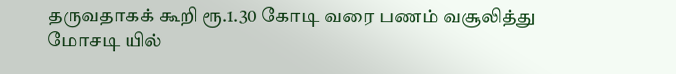தருவதாகக் கூறி ரூ.1.30 கோடி வரை பணம் வசூலித்து மோசடி யில்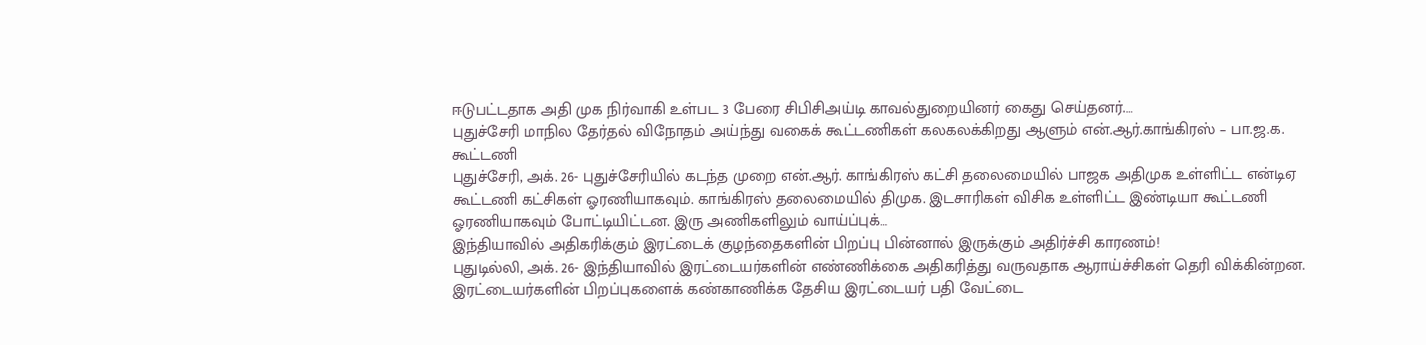ஈடுபட்டதாக அதி முக நிர்வாகி உள்பட 3 பேரை சிபிசிஅய்டி காவல்துறையினர் கைது செய்தனர்.…
புதுச்சேரி மாநில தேர்தல் விநோதம் அய்ந்து வகைக் கூட்டணிகள் கலகலக்கிறது ஆளும் என்.ஆர்.காங்கிரஸ் – பா.ஜ.க. கூட்டணி
புதுச்சேரி, அக். 26- புதுச்சேரியில் கடந்த முறை என்.ஆர். காங்கிரஸ் கட்சி தலைமையில் பாஜக அதிமுக உள்ளிட்ட என்டிஏ கூட்டணி கட்சிகள் ஓரணியாகவும். காங்கிரஸ் தலைமையில் திமுக. இடசாரிகள் விசிக உள்ளிட்ட இண்டியா கூட்டணி ஓரணியாகவும் போட்டியிட்டன. இரு அணிகளிலும் வாய்ப்புக்…
இந்தியாவில் அதிகரிக்கும் இரட்டைக் குழந்தைகளின் பிறப்பு பின்னால் இருக்கும் அதிர்ச்சி காரணம்!
புதுடில்லி, அக். 26- இந்தியாவில் இரட்டையர்களின் எண்ணிக்கை அதிகரித்து வருவதாக ஆராய்ச்சிகள் தெரி விக்கின்றன. இரட்டையர்களின் பிறப்புகளைக் கண்காணிக்க தேசிய இரட்டையர் பதி வேட்டை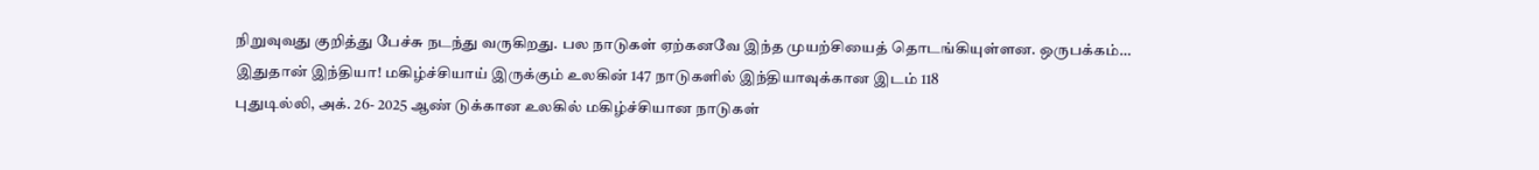நிறுவுவது குறித்து பேச்சு நடந்து வருகிறது. பல நாடுகள் ஏற்கனவே இந்த முயற்சியைத் தொடங்கியுள்ளன. ஒருபக்கம்…
இதுதான் இந்தியா! மகிழ்ச்சியாய் இருக்கும் உலகின் 147 நாடுகளில் இந்தியாவுக்கான இடம் 118
புதுடில்லி, அக். 26- 2025 ஆண் டுக்கான உலகில் மகிழ்ச்சியான நாடுகள்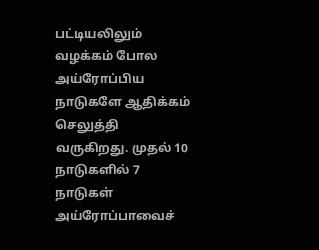பட்டியலிலும் வழக்கம் போல அய்ரோப்பிய நாடுகளே ஆதிக்கம் செலுத்தி வருகிறது. முதல் 10 நாடுகளில் 7 நாடுகள் அய்ரோப்பாவைச்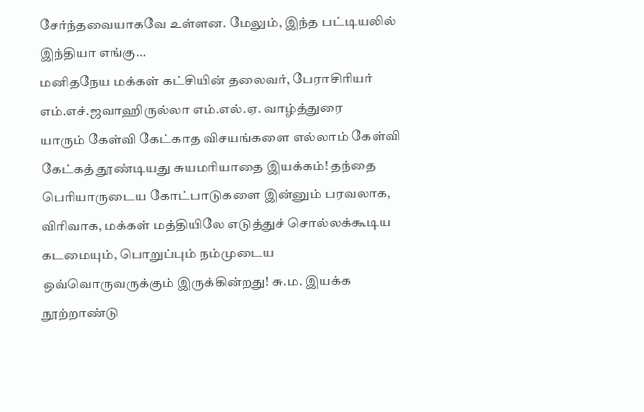சேர்ந்தவையாகவே உள்ளன. மேலும், இந்த பட்டியலில் இந்தியா எங்கு…
மனிதநேய மக்கள் கட்சியின் தலைவர், பேராசிரியர் எம்.எச்.ஜவாஹிருல்லா எம்.எல்.ஏ. வாழ்த்துரை
யாரும் கேள்வி கேட்காத விசயங்களை எல்லாம் கேள்வி கேட்கத் தூண்டியது சுயமரியாதை இயக்கம்! தந்தை பெரியாருடைய கோட்பாடுகளை இன்னும் பரவலாக, விரிவாக, மக்கள் மத்தியிலே எடுத்துச் சொல்லக்கூடிய கடமையும், பொறுப்பும் நம்முடைய ஒவ்வொருவருக்கும் இருக்கின்றது! சு.ம. இயக்க நூற்றாண்டு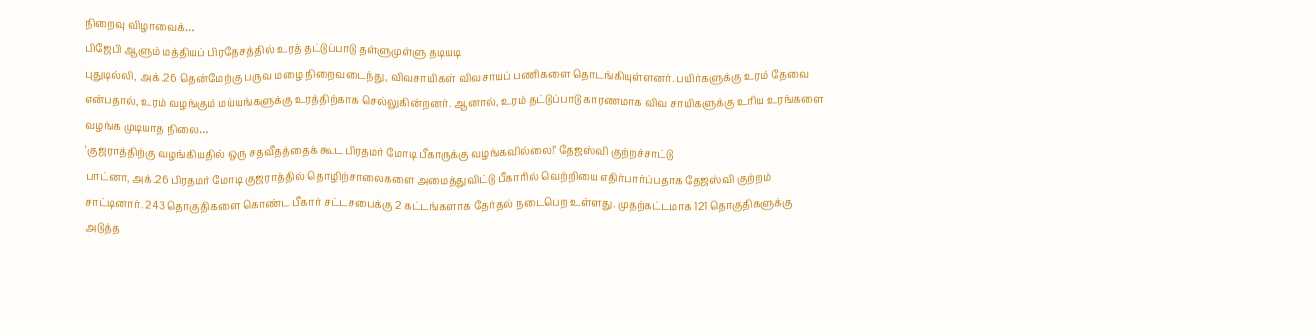நிறைவு விழாவைக்…
பிஜேபி ஆளும் மத்தியப் பிரதேசத்தில் உரத் தட்டுப்பாடு தள்ளுமுள்ளு தடியடி
புதுடில்லி, அக்.26 தென்மேற்கு பருவ மழை நிறைவடைந்து, விவசாயிகள் விவசாயப் பணிகளை தொடங்கியுள்ளனர். பயிர்களுக்கு உரம் தேவை என்பதால், உரம் வழங்கும் மய்யங்களுக்கு உரத்திற்காக செல்லுகின்றனர். ஆனால், உரம் தட்டுப்பாடு காரணமாக விவ சாயிகளுக்கு உரிய உரங்களை வழங்க முடியாத நிலை…
‘குஜராத்திற்கு வழங்கியதில் ஒரு சதவீதத்தைக் கூட பிரதமர் மோடி பீகாருக்கு வழங்கவில்லை!’ தேஜஸ்வி குற்றச்சாட்டு
பாட்னா, அக்.26 பிரதமர் மோடி குஜராத்தில் தொழிற்சாலைகளை அமைத்துவிட்டு பீகாரில் வெற்றியை எதிர்பார்ப்பதாக தேஜஸ்வி குற்றம் சாட்டினார். 243 தொகுதிகளை கொண்ட பீகார் சட்டசபைக்கு 2 கட்டங்களாக தேர்தல் நடைபெற உள்ளது. முதற்கட்டமாக 121 தொகுதிகளுக்கு அடுத்த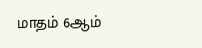மாதம் 6ஆம்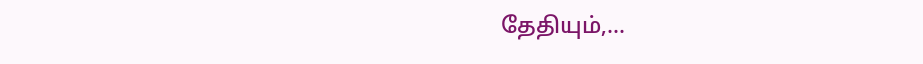தேதியும்,…